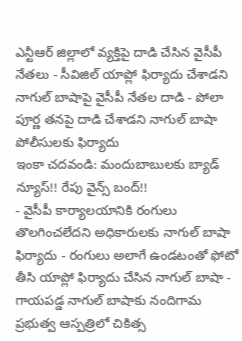ఎన్టీఆర్ జిల్లాలో వ్యక్తిపై దాడి చేసిన వైసీపీ నేతలు - సీవిజిల్ యాప్లో ఫిర్యాదు చేశాడని నాగుల్ బాషాపై వైసీపీ నేతల దాడి - పోలా పూర్ణ తనపై దాడి చేశాడని నాగుల్ బాషా పోలీసులకు ఫిర్యాదు
ఇంకా చదవండి: మందుబాబులకు బ్యాడ్ న్యూస్!! రేపు వైన్స్ బంద్!!
- వైసీపీ కార్యాలయానికి రంగులు తొలగించలేదని అధికారులకు నాగుల్ బాషా ఫిర్యాదు - రంగులు అలాగే ఉండటంతో ఫోటో తీసి యాప్లో ఫిర్యాదు చేసిన నాగుల్ బాషా - గాయపడ్డ నాగుల్ బాషాకు నందిగామ ప్రభుత్వ ఆస్పత్రిలో చికిత్స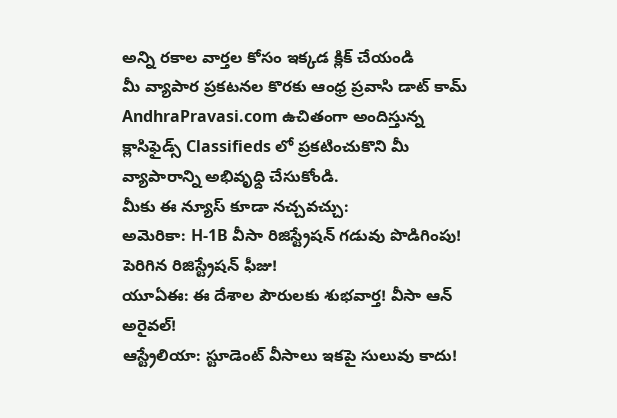అన్ని రకాల వార్తల కోసం ఇక్కడ క్లిక్ చేయండి
మీ వ్యాపార ప్రకటనల కొరకు ఆంధ్ర ప్రవాసి డాట్ కామ్ AndhraPravasi.com ఉచితంగా అందిస్తున్న క్లాసిఫైడ్స్ Classifieds లో ప్రకటించుకొని మీ వ్యాపారాన్ని అభివృధ్ది చేసుకోండి.
మీకు ఈ న్యూస్ కూడా నచ్చవచ్చు:
అమెరికా: H-1B వీసా రిజిస్ట్రేషన్ గడువు పొడిగింపు! పెరిగిన రిజిస్ట్రేషన్ ఫీజు!
యూఏఈ: ఈ దేశాల పౌరులకు శుభవార్త! వీసా ఆన్ అరైవల్!
ఆస్ట్రేలియా: స్టూడెంట్ వీసాలు ఇకపై సులువు కాదు!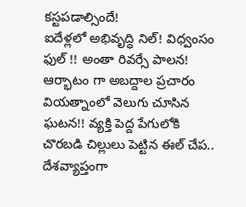కస్టపడాల్సిందే!
ఐదేళ్లలో అభివృద్ధి నిల్! విధ్వంసం ఫుల్ !! అంతా రివర్సే పాలన! ఆర్భాటం గా అబద్దాల ప్రచారం
వియత్నాంలో వెలుగు చూసిన ఘటన!! వ్యక్తి పెద్ద పేగులోకి చొరబడి చిల్లులు పెట్టిన ఈల్ చేప..
దేశవ్యాప్తంగా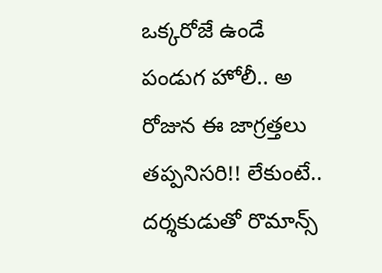ఒక్కరోజే ఉండే పండుగ హోలీ.. అ రోజున ఈ జాగ్రత్తలు తప్పనిసరి!! లేకుంటే..
దర్శకుడుతో రొమాన్స్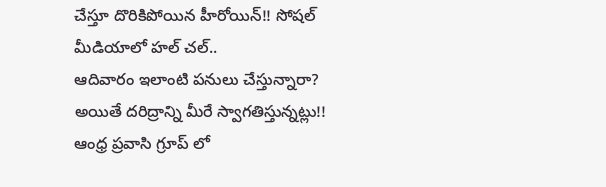చేస్తూ దొరికిపోయిన హీరోయిన్!! సోషల్ మీడియాలో హల్ చల్..
ఆదివారం ఇలాంటి పనులు చేస్తున్నారా? అయితే దరిద్రాన్ని మీరే స్వాగతిస్తున్నట్లు!!
ఆంధ్ర ప్రవాసి గ్రూప్ లో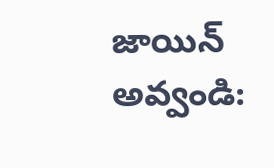జాయిన్ అవ్వండి: